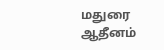மதுரை ஆதீனம்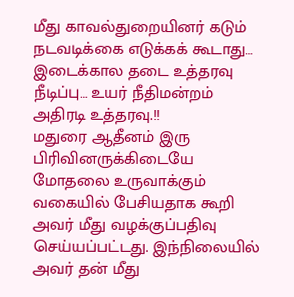மீது காவல்துறையினர் கடும் நடவடிக்கை எடுக்கக் கூடாது… இடைக்கால தடை உத்தரவு நீடிப்பு… உயர் நீதிமன்றம் அதிரடி உத்தரவு.!!
மதுரை ஆதீனம் இரு பிரிவினருக்கிடையே மோதலை உருவாக்கும் வகையில் பேசியதாக கூறி அவர் மீது வழக்குப்பதிவு செய்யப்பட்டது. இந்நிலையில் அவர் தன் மீது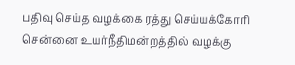பதிவு செய்த வழக்கை ரத்து செய்யக்கோரி சென்னை உயர்நீதிமன்றத்தில் வழக்கு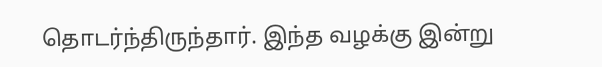தொடர்ந்திருந்தார். இந்த வழக்கு இன்று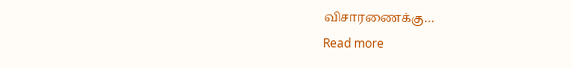விசாரணைக்கு…
Read more